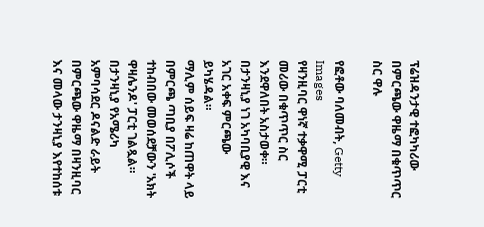ፕሬዝዳንታዊ ተፎካካሪው በምርጫው ዋዜማ በቁጥጥር ስር ዋሉ

የፎቶው ባለመብት, Getty Images
የዛንዚባር ዋነኛ ተቃዋሚ ፓርቲ መሪው በቁጥጥር ስር እንደዋለበት አስታወቀ።
በታንዛኒያ ነገ አካባቢያዊ እና አገር አቀፍ ምርጫው ይካሄዳል።
ማሊም ሰይፍ ዛሬ ከጠዋት ላይ በምርጫ ጣቢያ በፖሊሶች ተከብበው መወሰደቻውን 'አክት ዋዛሌንዶ' ፓርቲ ገልጿል።
በታንዛኒያ የአሜሪካ አምባሳደር ዶናልድ ራይት በምርጫው ዋዜማ በዛንዚባር እና መላው ታንዛኒያ እየተከሰቱ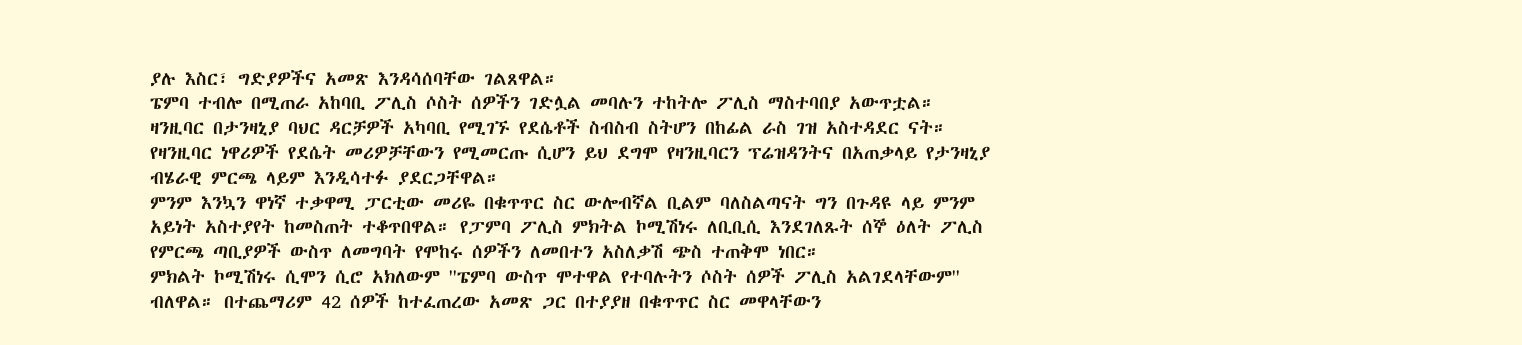ያሉ እስር፣ ግድያዎችና አመጽ እንዳሳሰባቸው ገልጸዋል።
ፔምባ ተብሎ በሚጠራ አከባቢ ፖሊስ ሶስት ሰዎችን ገድሏል መባሉን ተከትሎ ፖሊስ ማስተባበያ አውጥቷል።
ዛንዚባር በታንዛኒያ ባህር ዳርቻዎች አካባቢ የሚገኙ የደሴቶች ስብስብ ስትሆን በከፊል ራስ ገዝ አስተዳደር ናት።
የዛንዚባር ነዋሪዎች የደሴት መሪዎቻቸውን የሚመርጡ ሲሆን ይህ ደግሞ የዛንዚባርን ፕሬዝዳንትና በአጠቃላይ የታንዛኒያ ብሄራዊ ምርጫ ላይም እንዲሳተፉ ያደርጋቸዋል።
ምንም እንኳን ዋነኛ ተቃዋሚ ፓርቲው መሪዬ በቁጥጥር ስር ውሎብኛል ቢልም ባለስልጣናት ግን በጉዳዩ ላይ ምንም አይነት አስተያየት ከመስጠት ተቆጥበዋል። የፓምባ ፖሊስ ምክትል ኮሚሽነሩ ለቢቢሲ እንደገለጹት ሰኞ ዕለት ፖሊስ የምርጫ ጣቢያዎች ውስጥ ለመግባት የሞከሩ ሰዎችን ለመበተን አስለቃሽ ጭስ ተጠቅሞ ነበር።
ምክልት ኮሚሽነሩ ሲሞን ሲሮ አክለውም ''ፔምባ ውስጥ ሞተዋል የተባሉትን ሶስት ሰዎች ፖሊስ አልገደላቸውም'' ብለዋል። በተጨማሪም 42 ሰዎች ከተፈጠረው አመጽ ጋር በተያያዘ በቁጥጥር ስር መዋላቸውን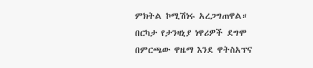ምክትል ኮሚሽነሩ አረጋግጠዋል።
በርካታ የታንዛኒያ ነዋሪዎች ደግሞ በምርጫው ዋዜማ እንደ ዋትስአፕና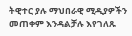ትዊተር ያሉ ማህበራዊ ሚዲያዎችን መጠቀም እንዳልቻሉ እየገለጹ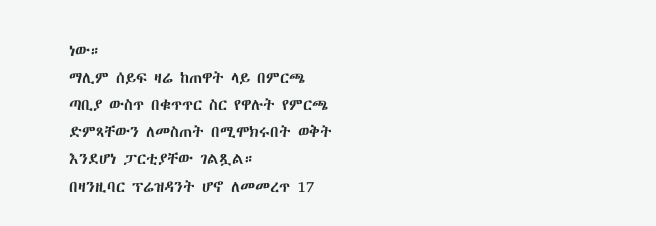ነው።
ማሊም ሰይፍ ዛሬ ከጠዋት ላይ በምርጫ ጣቢያ ውስጥ በቁጥጥር ስር የዋሉት የምርጫ ድምጻቸውን ለመስጠት በሚሞክሩበት ወቅት እንደሆነ ፓርቲያቸው ገልጿል።
በዛንዚባር ፕሬዝዳንት ሆኖ ለመመረጥ 17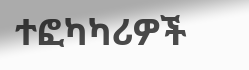ተፎካካሪዎች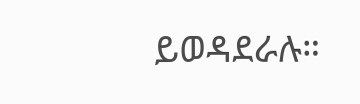ይወዳደራሉ።